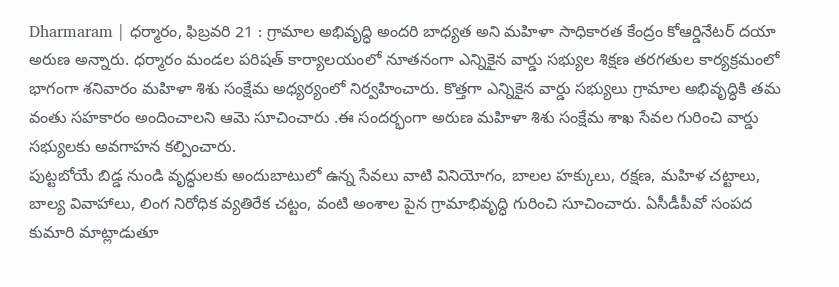Dharmaram | ధర్మారం, ఫిబ్రవరి 21 : గ్రామాల అభివృద్ధి అందరి బాధ్యత అని మహిళా సాధికారత కేంద్రం కోఆర్డినేటర్ దయా అరుణ అన్నారు. ధర్మారం మండల పరిషత్ కార్యాలయంలో నూతనంగా ఎన్నికైన వార్డు సభ్యుల శిక్షణ తరగతుల కార్యక్రమంలో భాగంగా శనివారం మహిళా శిశు సంక్షేమ అధ్యర్యంలో నిర్వహించారు. కొత్తగా ఎన్నికైన వార్డు సభ్యులు గ్రామాల అభివృద్ధికి తమ వంతు సహకారం అందించాలని ఆమె సూచించారు .ఈ సందర్భంగా అరుణ మహిళా శిశు సంక్షేమ శాఖ సేవల గురించి వార్డు సభ్యులకు అవగాహన కల్పించారు.
పుట్టబోయే బిడ్డ నుండి వృద్ధులకు అందుబాటులో ఉన్న సేవలు వాటి వినియోగం, బాలల హక్కులు, రక్షణ, మహిళ చట్టాలు, బాల్య వివాహాలు, లింగ నిరోధిక వ్యతిరేక చట్టం, వంటి అంశాల పైన గ్రామాభివృద్ధి గురించి సూచించారు. ఏసీడీపీవో సంపద కుమారి మాట్లాడుతూ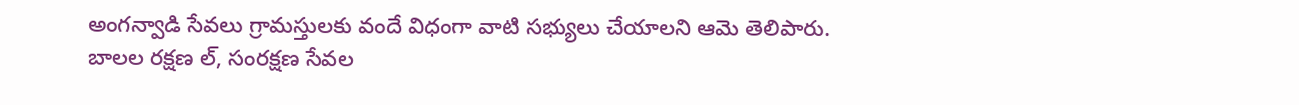అంగన్వాడి సేవలు గ్రామస్తులకు వందే విధంగా వాటి సభ్యులు చేయాలని ఆమె తెలిపారు. బాలల రక్షణ ల్, సంరక్షణ సేవల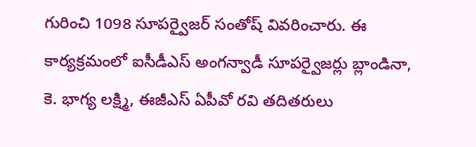గురించి 1098 సూపర్వైజర్ సంతోష్ వివరించారు. ఈ కార్యక్రమంలో ఐసీడీఎస్ అంగన్వాడీ సూపర్వైజర్లు బ్లాండినా, కె. భాగ్య లక్ష్మి, ఈజీఎస్ ఏపీవో రవి తదితరులు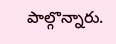పాల్గొన్నారు.